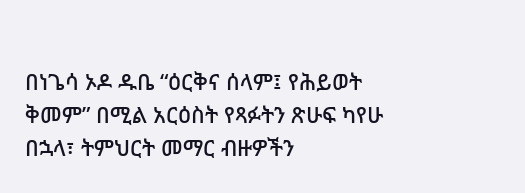በነጌሳ ኦዶ ዱቤ “ዕርቅና ሰላም፤ የሕይወት ቅመም” በሚል አርዕስት የጻፉትን ጽሁፍ ካየሁ በኋላ፣ ትምህርት መማር ብዙዎችን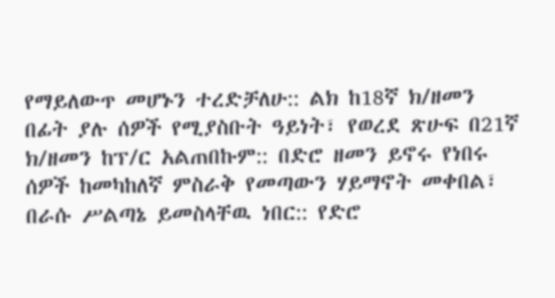የማይለውጥ መሆኑን ተረድቻለሁ:: ልክ ከ18ኛ ክ/ዘመን በፊት ያሉ ሰዎች የሚያስቡት ዓይነት፣ የወረደ ጽሁፍ በ21ኛ ክ/ዘመን ከፕ/ር አልጠበኩም:: በድሮ ዘመን ይኖሩ የነበሩ ሰዎች ከመካከለኛ ምስራቅ የመጣውን ሃይማኖት መቀበል፣ በራሱ ሥልጣኔ ይመስላቸዉ ነበር:: የድሮ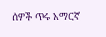ሰዎች ጥሩ አማርኛ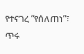የተናገረ “የሰለጠነ”፣ ጥሩ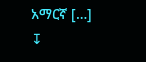አማርኛ […]
↧